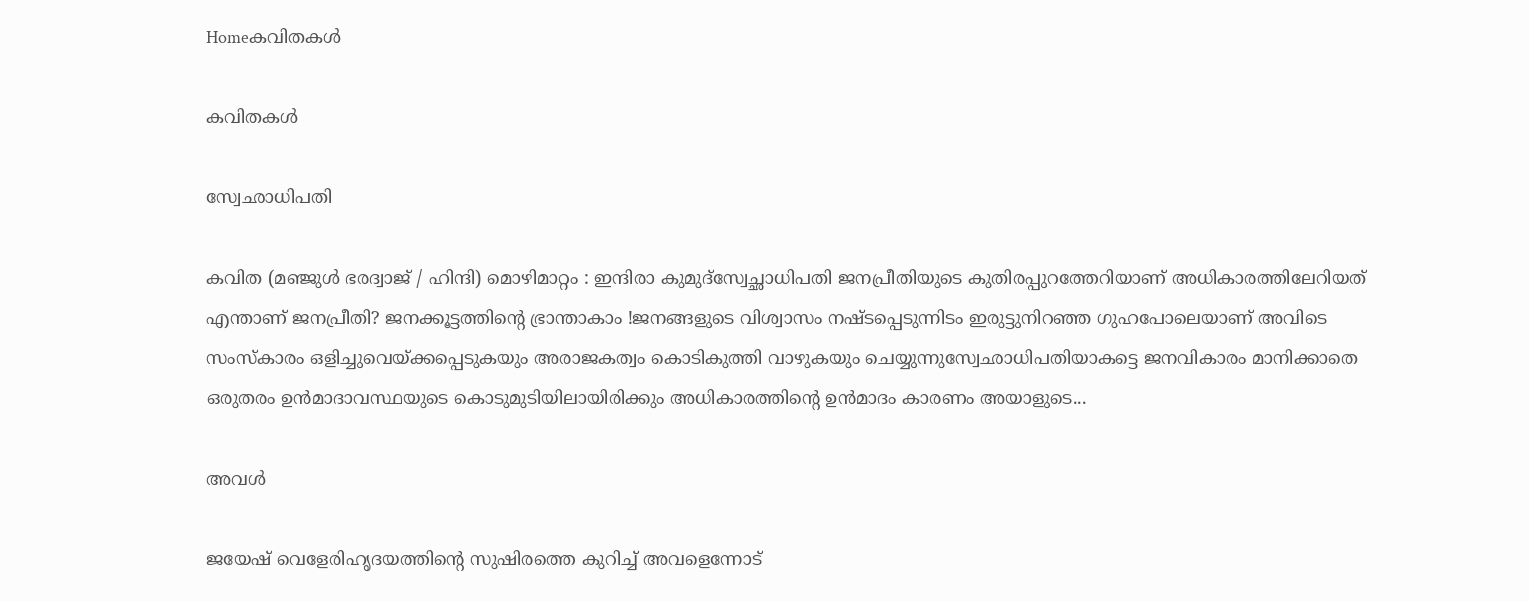Homeകവിതകൾ

കവിതകൾ

സ്വേഛാധിപതി

കവിത (മഞ്ജുൾ ഭരദ്വാജ് / ഹിന്ദി) മൊഴിമാറ്റം : ഇന്ദിരാ കുമുദ്സ്വേച്ഛാധിപതി ജനപ്രീതിയുടെ കുതിരപ്പുറത്തേറിയാണ് അധികാരത്തിലേറിയത് എന്താണ് ജനപ്രീതി? ജനക്കൂട്ടത്തിന്റെ ഭ്രാന്താകാം !ജനങ്ങളുടെ വിശ്വാസം നഷ്ടപ്പെടുന്നിടം ഇരുട്ടുനിറഞ്ഞ ഗുഹപോലെയാണ് അവിടെ സംസ്കാരം ഒളിച്ചുവെയ്ക്കപ്പെടുകയും അരാജകത്വം കൊടികുത്തി വാഴുകയും ചെയ്യുന്നുസ്വേഛാധിപതിയാകട്ടെ ജനവികാരം മാനിക്കാതെ ഒരുതരം ഉൻമാദാവസ്ഥയുടെ കൊടുമുടിയിലായിരിക്കും അധികാരത്തിന്റെ ഉൻമാദം കാരണം അയാളുടെ...

അവൾ

ജയേഷ് വെളേരിഹൃദയത്തിന്റെ സുഷിരത്തെ കുറിച്ച് അവളെന്നോട്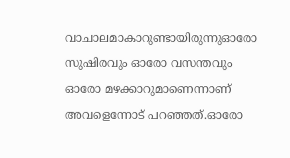വാചാലമാകാറുണ്ടായിരുന്നുഓരോ സുഷിരവും ഓരോ വസന്തവും ഓരോ മഴക്കാറുമാണെന്നാണ് അവളെന്നോട് പറഞ്ഞത്.ഓരോ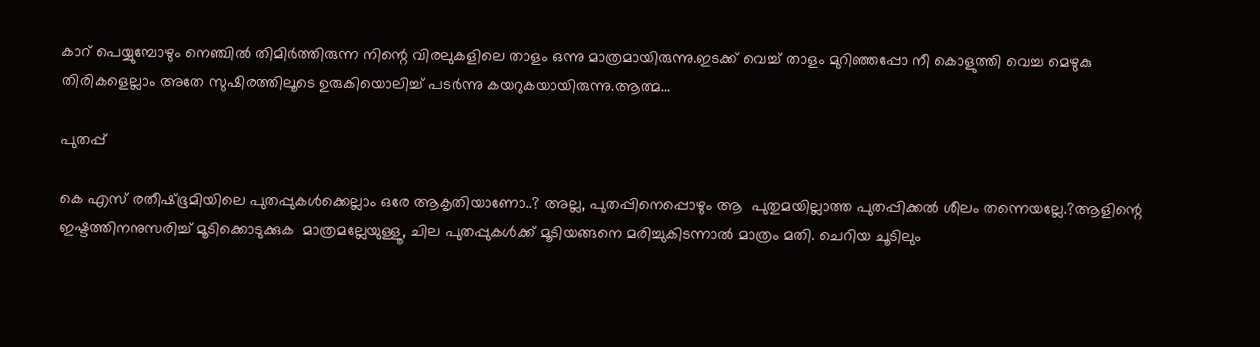കാറ് പെയ്യുമ്പോഴും നെഞ്ചിൽ തിമിർത്തിരുന്ന നിന്റെ വിരലുകളിലെ താളം ഒന്നു മാത്രമായിരുന്നു.ഇടക്ക് വെച്ച് താളം മുറിഞ്ഞപ്പോ നീ കൊളുത്തി വെച്ച മെഴുകു തിരികളെല്ലാം അതേ സുഷിരത്തിലൂടെ ഉരുകിയൊലിച്ച് പടർന്നു കയറുകയായിരുന്നു.ആത്മ...

പുതപ്പ്

കെ എസ് രതീഷ്ഭൂമിയിലെ പുതപ്പുകൾക്കെല്ലാം ഒരേ ആകൃതിയാണോ..? അല്ല, പുതപ്പിനെപ്പൊഴും ആ  പുതുമയില്ലാത്ത പുതപ്പിക്കൽ ശീലം തന്നെയല്ലേ.?ആളിന്റെ ഇഷ്ടത്തിനനുസരിച്ച് മൂടിക്കൊടുക്കുക  മാത്രമല്ലേയുള്ളൂ, ചില പുതപ്പുകൾക്ക് മൂടിയങ്ങനെ മരിച്ചുകിടന്നാൽ മാത്രം മതി. ചെറിയ ചൂടിലും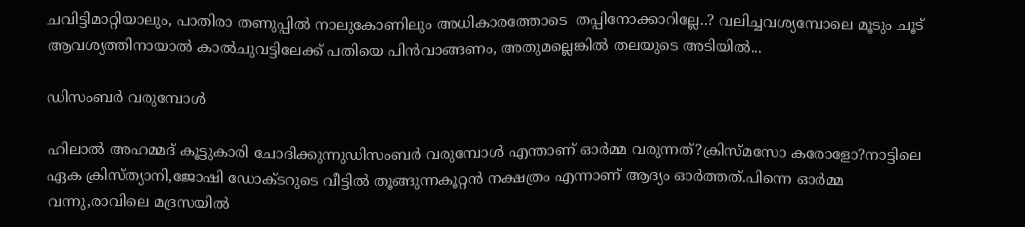ചവിട്ടിമാറ്റിയാലും, പാതിരാ തണുപ്പിൽ നാലുകോണിലും അധികാരത്തോടെ  തപ്പിനോക്കാറില്ലേ..? വലിച്ചവശ്യമ്പോലെ മൂടും ചൂട്  ആവശ്യത്തിനായാൽ കാൽചുവട്ടിലേക്ക് പതിയെ പിൻവാങ്ങണം, അതുമല്ലെങ്കിൽ തലയുടെ അടിയിൽ...

ഡിസംബർ വരുമ്പോൾ

ഹിലാൽ അഹമ്മദ് കൂട്ടുകാരി ചോദിക്കുന്നുഡിസംബർ വരുമ്പോൾ എന്താണ് ഓർമ്മ വരുന്നത്?ക്രിസ്മസോ കരോളോ?നാട്ടിലെ ഏക ക്രിസ്ത്യാനി,ജോഷി ഡോക്ടറുടെ വീട്ടിൽ തൂങ്ങുന്നകൂറ്റൻ നക്ഷത്രം എന്നാണ് ആദ്യം ഓർത്തത്.പിന്നെ ഓർമ്മ വന്നു,രാവിലെ മദ്രസയിൽ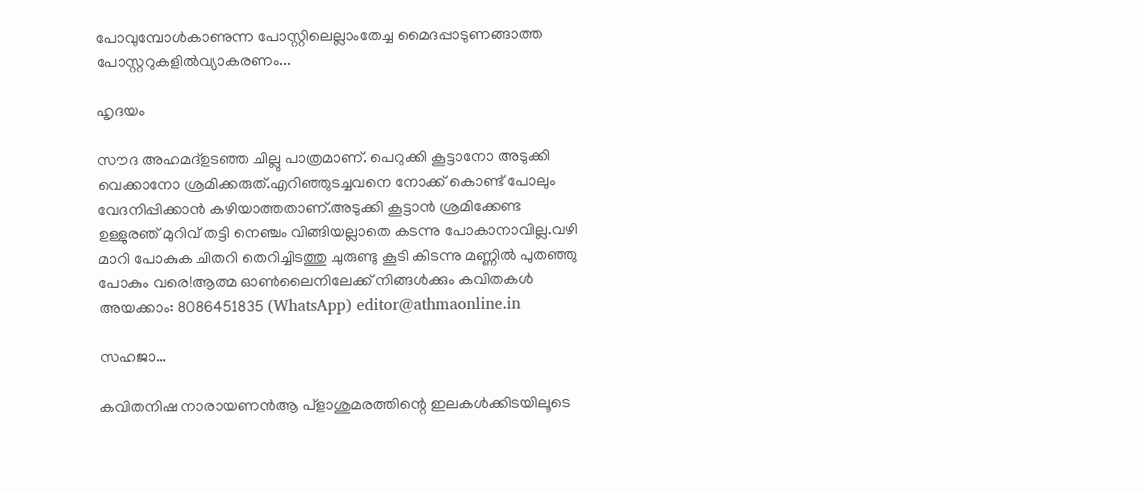പോവുമ്പോൾകാണുന്ന പോസ്റ്റിലെല്ലാംതേച്ച മൈദപ്പാടുണങ്ങാത്ത പോസ്റ്ററുകളിൽവ്യാകരണം...

ഹൃദയം

സൗദ അഹമദ്ഉടഞ്ഞ ചില്ലു പാത്രമാണ്. പെറുക്കി കൂട്ടാനോ അടുക്കി വെക്കാനോ ശ്രമിക്കരുത്.എറിഞ്ഞുടച്ചവനെ നോക്ക് കൊണ്ട് പോലും വേദനിപ്പിക്കാൻ കഴിയാത്തതാണ്.അടുക്കി കൂട്ടാൻ ശ്രമിക്കേണ്ട ഉള്ളുരഞ്‌ മുറിവ് തട്ടി നെഞ്ചം വിങ്ങിയല്ലാതെ കടന്നു പോകാനാവില്ല.വഴി മാറി പോകുക ചിതറി തെറിച്ചിടത്തു ചുരുണ്ടു കൂടി കിടന്നു മണ്ണിൽ പുതഞ്ഞു പോകും വരെ!ആത്മ ഓൺലൈനിലേക്ക് നിങ്ങൾക്കും കവിതകൾ അയക്കാം: 8086451835 (WhatsApp) editor@athmaonline.in

സഹജാ…

കവിതനിഷ നാരായണൻആ പ്ളാശുമരത്തിന്റെ ഇലകള്‍ക്കിടയിലൂടെ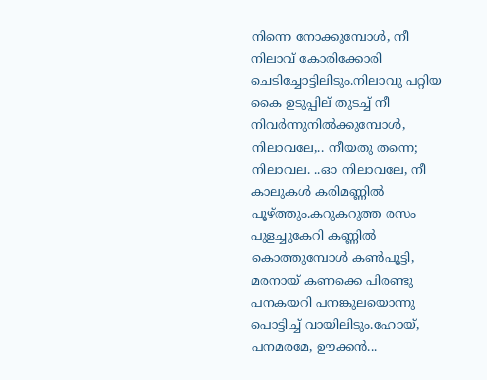നിന്നെ നോക്കുമ്പോള്‍, നീ നിലാവ് കോരിക്കോരി ചെടിച്ചോട്ടിലിടും.നിലാവു പറ്റിയ കൈ ഉടുപ്പില് തുടച്ച് നീ നിവര്‍ന്നുനില്‍ക്കുമ്പോള്‍, നിലാവലേ,.. നീയതു തന്നെ; നിലാവല. ..ഓ നിലാവലേ, നീ കാലുകള്‍ കരിമണ്ണില്‍ പൂഴ്ത്തും.കറുകറുത്ത രസം പുളച്ചുകേറി കണ്ണില്‍ കൊത്തുമ്പോള്‍ കണ്‍പൂട്ടി, മരനായ് കണക്കെ പിരണ്ടു പനകയറി പനങ്കുലയൊന്നു പൊട്ടിച്ച് വായിലിടും.ഹോയ്, പനമരമേ, ഊക്കന്‍...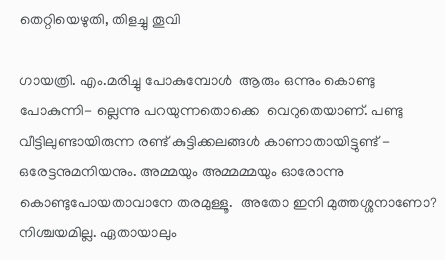തെറ്റിയെഴുതി, തിളച്ചു തൂവി

ഗായത്രി. എം.മരിച്ചു പോകുമ്പോൾ  ആരും ഒന്നും കൊണ്ടു പോകുന്നി- ല്ലെന്നു പറയുന്നതൊക്കെ  വെറുതെയാണ്. പണ്ടു വീട്ടിലുണ്ടായിരുന്ന രണ്ട് കുട്ടിക്കലങ്ങൾ കാണാതായിട്ടുണ്ട് - ഒരേട്ടനുമനിയനും. അമ്മയും അമ്മമ്മയും ഓരോന്നു കൊണ്ടുപോയതാവാനേ തരമുള്ളൂ.  അതോ ഇനി മുത്തശ്ശനാണോ?  നിശ്ചയമില്ല. ഏതായാലും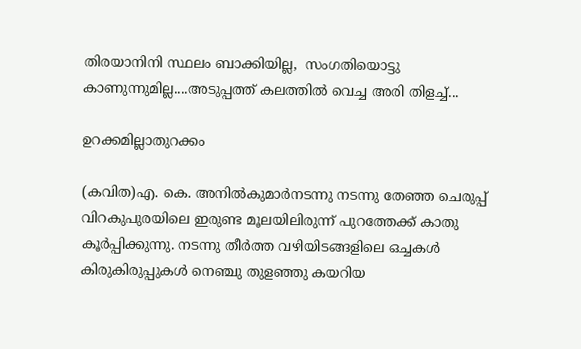തിരയാനിനി സ്ഥലം ബാക്കിയില്ല,  സംഗതിയൊട്ടു കാണുന്നുമില്ല....അടുപ്പത്ത് കലത്തിൽ വെച്ച അരി തിളച്ച്...

ഉറക്കമില്ലാതുറക്കം

(കവിത)എ. കെ. അനിൽകുമാർനടന്നു നടന്നു തേഞ്ഞ ചെരുപ്പ് വിറകുപുരയിലെ ഇരുണ്ട മൂലയിലിരുന്ന് പുറത്തേക്ക് കാതു കൂർപ്പിക്കുന്നു. നടന്നു തീർത്ത വഴിയിടങ്ങളിലെ ഒച്ചകൾ കിരുകിരുപ്പുകൾ നെഞ്ചു തുളഞ്ഞു കയറിയ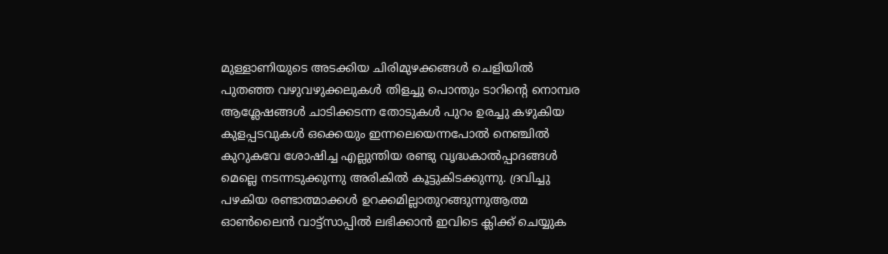മുള്ളാണിയുടെ അടക്കിയ ചിരിമുഴക്കങ്ങൾ ചെളിയിൽ പുതഞ്ഞ വഴുവഴുക്കലുകൾ തിളച്ചു പൊന്തും ടാറിന്റെ നൊമ്പര ആശ്ലേഷങ്ങൾ ചാടിക്കടന്ന തോടുകൾ പുറം ഉരച്ചു കഴുകിയ കുളപ്പടവുകൾ ഒക്കെയും ഇന്നലെയെന്നപോൽ നെഞ്ചിൽ കുറുകവേ ശോഷിച്ച എല്ലുന്തിയ രണ്ടു വൃദ്ധകാൽപ്പാദങ്ങൾ മെല്ലെ നടന്നടുക്കുന്നു അരികിൽ കൂട്ടുകിടക്കുന്നു. ദ്രവിച്ചു പഴകിയ രണ്ടാത്മാക്കൾ ഉറക്കമില്ലാതുറങ്ങുന്നുആത്മ ഓൺലൈൻ വാട്ട്സാപ്പിൽ ലഭിക്കാൻ ഇവിടെ ക്ലിക്ക് ചെയ്യുക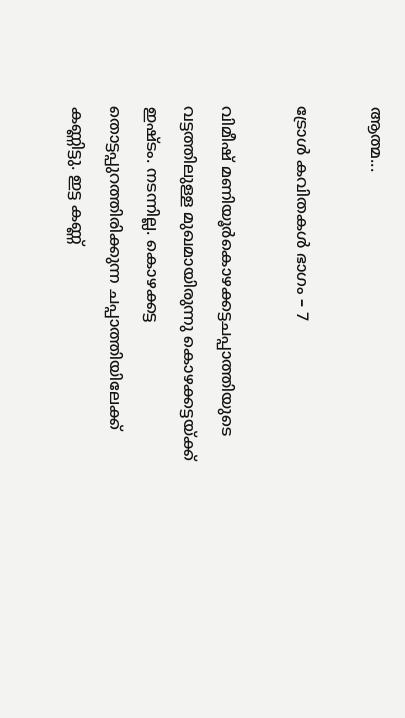ആത്മ...

ട്രോൾ കവിതകൾ ഭാഗം – 7

വിമീഷ് മണിയൂർകൊഴക്കട്ടചപ്പാത്തിയുടെ വട്ടത്തിലുള്ള മുഖമായിരുന്നു കൊഴക്കട്ടയ്ക്ക് ഇഷ്ടം. നടന്നില്ല. കൊഴക്കട്ട തൊട്ടപ്പുറത്തിരിക്കുന്ന ചപ്പാത്തിയിലേക്ക് കണ്ണിട്ടു. ഇട്ട കണ്ണ്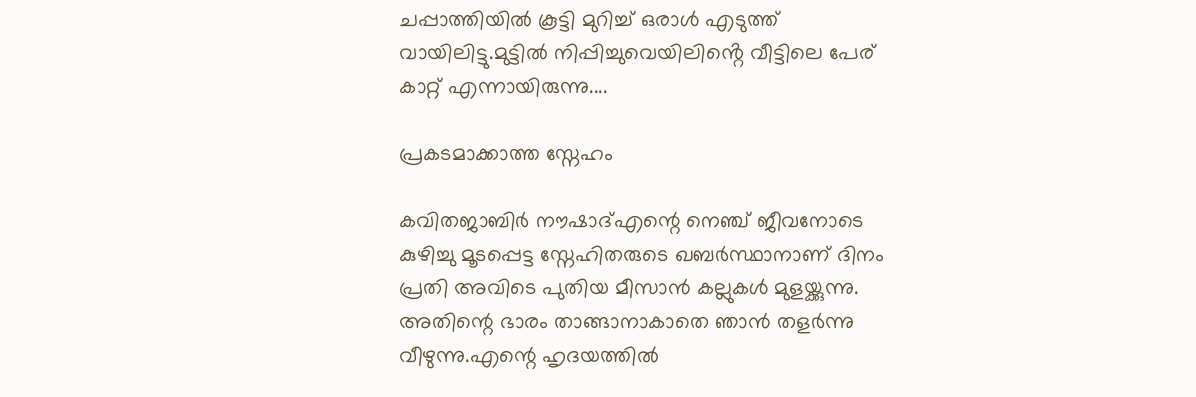ചപ്പാത്തിയിൽ കൂട്ടി മുറിച്ച് ഒരാൾ എടുത്ത് വായിലിട്ടു.മുട്ടിൽ നിപ്പിച്ചുവെയിലിൻ്റെ വീട്ടിലെ പേര് കാറ്റ് എന്നായിരുന്നു....

പ്രകടമാക്കാത്ത സ്നേഹം

കവിതജാബിർ നൗഷാദ്എന്റെ നെഞ്ച് ജീവനോടെ കുഴിച്ചു മൂടപ്പെട്ട സ്നേഹിതരുടെ ഖബർസ്ഥാനാണ് ദിനം പ്രതി അവിടെ പുതിയ മീസാൻ കല്ലുകൾ മുളയ്ക്കുന്നു. അതിന്റെ ഭാരം താങ്ങാനാകാതെ ഞാൻ തളർന്നു വീഴുന്നു.എന്റെ ഹൃദയത്തിൽ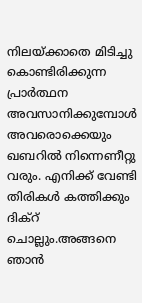നിലയ്ക്കാതെ മിടിച്ചു കൊണ്ടിരിക്കുന്ന പ്രാർത്ഥന അവസാനിക്കുമ്പോൾ അവരൊക്കെയും ഖബറിൽ നിന്നെണീറ്റു വരും. എനിക്ക് വേണ്ടി തിരികൾ കത്തിക്കും ദിക്റ് ചൊല്ലും.അങ്ങനെ ഞാൻ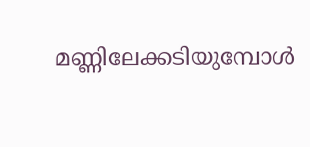മണ്ണിലേക്കടിയുമ്പോൾ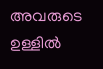അവരുടെ ഉള്ളിൽ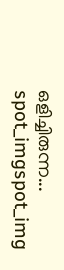ഒളിച്ചിരുന്ന...
spot_imgspot_img